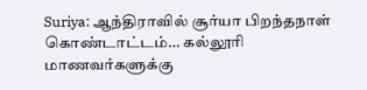Suriya: ஆந்திராவில் சூர்யா பிறந்தநாள் கொண்டாட்டம்... கல்லூரி மாணவர்களுக்கு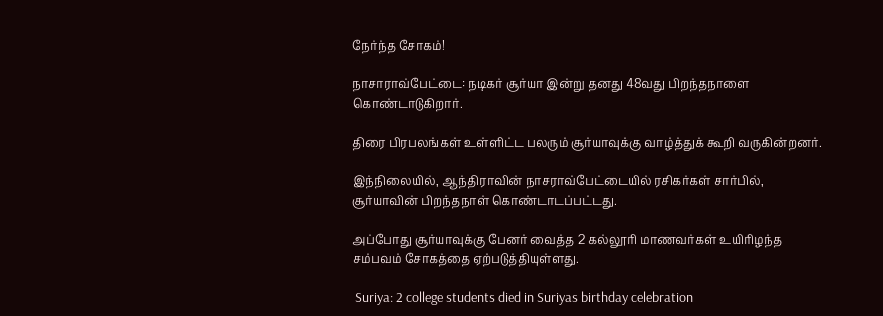நேர்ந்த சோகம்!

நாசாராவ்பேட்டை: நடிகர் சூர்யா இன்று தனது 48வது பிறந்தநாளை கொண்டாடுகிறார்.

திரை பிரபலங்கள் உள்ளிட்ட பலரும் சூர்யாவுக்கு வாழ்த்துக் கூறி வருகின்றனர்.

இந்நிலையில், ஆந்திராவின் நாசராவ்பேட்டையில் ரசிகர்கள் சார்பில், சூர்யாவின் பிறந்தநாள் கொண்டாடப்பட்டது.

அப்போது சூர்யாவுக்கு பேனர் வைத்த 2 கல்லூரி மாணவர்கள் உயிரிழந்த சம்பவம் சோகத்தை ஏற்படுத்தியுள்ளது.

 Suriya: 2 college students died in Suriyas birthday celebration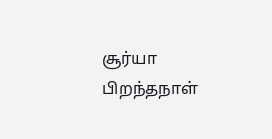சூர்யா பிறந்தநாள்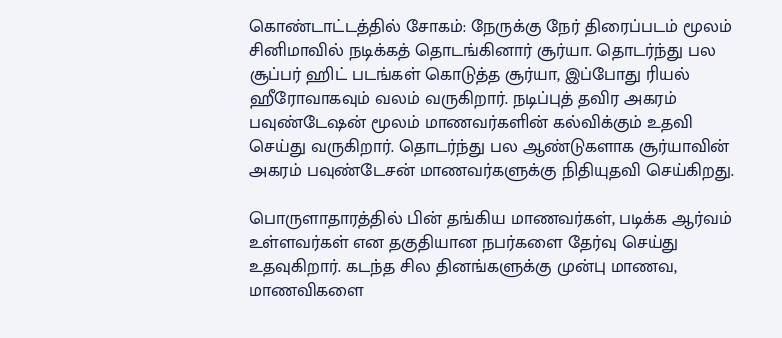கொண்டாட்டத்தில் சோகம்: நேருக்கு நேர் திரைப்படம் மூலம் சினிமாவில் நடிக்கத் தொடங்கினார் சூர்யா. தொடர்ந்து பல சூப்பர் ஹிட் படங்கள் கொடுத்த சூர்யா, இப்போது ரியல் ஹீரோவாகவும் வலம் வருகிறார். நடிப்புத் தவிர அகரம் பவுண்டேஷன் மூலம் மாணவர்களின் கல்விக்கும் உதவி செய்து வருகிறார். தொடர்ந்து பல ஆண்டுகளாக சூர்யாவின் அகரம் பவுண்டேசன் மாணவர்களுக்கு நிதியுதவி செய்கிறது.

பொருளாதாரத்தில் பின் தங்கிய மாணவர்கள், படிக்க ஆர்வம் உள்ளவர்கள் என தகுதியான நபர்களை தேர்வு செய்து உதவுகிறார். கடந்த சில தினங்களுக்கு முன்பு மாணவ, மாணவிகளை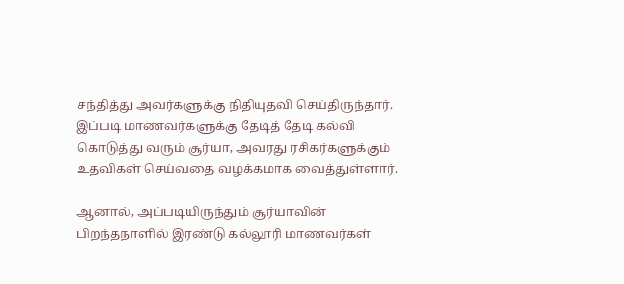சந்தித்து அவர்களுக்கு நிதியுதவி செய்திருந்தார். இப்படி மாணவர்களுக்கு தேடித் தேடி கல்வி கொடுத்து வரும் சூர்யா, அவரது ரசிகர்களுக்கும் உதவிகள் செய்வதை வழக்கமாக வைத்துள்ளார்.

ஆனால், அப்படியிருந்தும் சூர்யாவின் பிறந்தநாளில் இரண்டு கல்லூரி மாணவர்கள்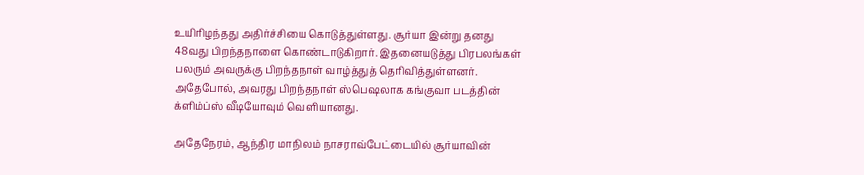உயிரிழந்தது அதிர்ச்சியை கொடுத்துள்ளது. சூர்யா இன்று தனது 48வது பிறந்தநாளை கொண்டாடுகிறார். இதனையடுத்து பிரபலங்கள் பலரும் அவருக்கு பிறந்தநாள் வாழ்த்துத் தெரிவித்துள்ளனர். அதேபோல், அவரது பிறந்தநாள் ஸ்பெஷலாக கங்குவா படத்தின் க்ளிம்ப்ஸ் வீடியோவும் வெளியானது.

அதேநேரம், ஆந்திர மாநிலம் நாசராவ்பேட்டையில் சூர்யாவின்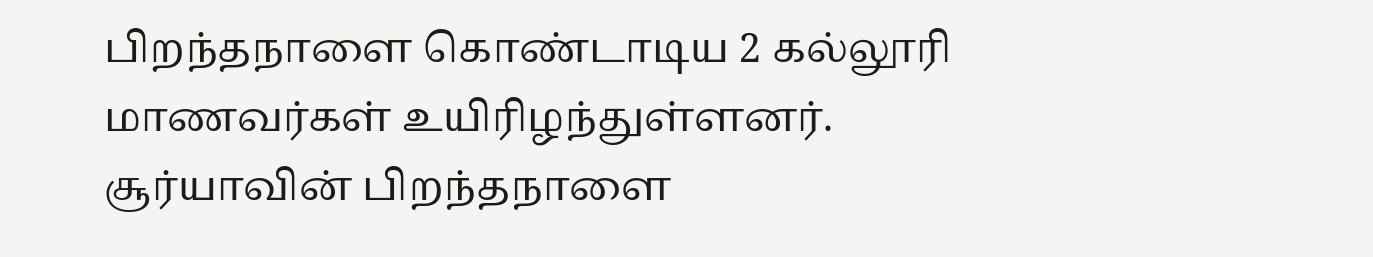பிறந்தநாளை கொண்டாடிய 2 கல்லூரி மாணவர்கள் உயிரிழந்துள்ளனர். சூர்யாவின் பிறந்தநாளை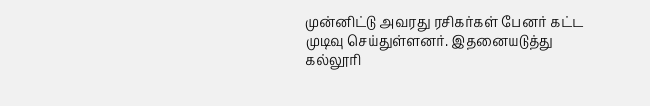முன்னிட்டு அவரது ரசிகர்கள் பேனர் கட்ட முடிவு செய்துள்ளனர். இதனையடுத்து கல்லூரி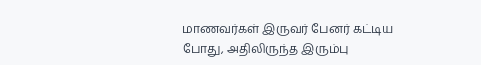மாணவர்கள் இருவர் பேனர் கட்டிய போது, அதிலிருந்த இரும்பு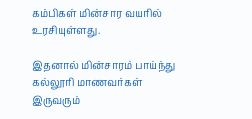கம்பிகள் மின்சார வயரில் உரசியுள்ளது.

இதனால் மின்சாரம் பாய்ந்து கல்லூரி மாணவர்கள் இருவரும்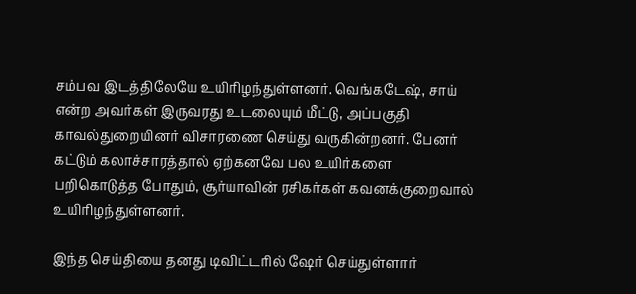சம்பவ இடத்திலேயே உயிரிழந்துள்ளனர். வெங்கடேஷ், சாய் என்ற அவர்கள் இருவரது உடலையும் மீட்டு, அப்பகுதி காவல்துறையினர் விசாரணை செய்து வருகின்றனர். பேனர் கட்டும் கலாச்சாரத்தால் ஏற்கனவே பல உயிர்களை பறிகொடுத்த போதும், சூர்யாவின் ரசிகர்கள் கவனக்குறைவால் உயிரிழந்துள்ளனர்.

இந்த செய்தியை தனது டிவிட்டரில் ஷேர் செய்துள்ளார்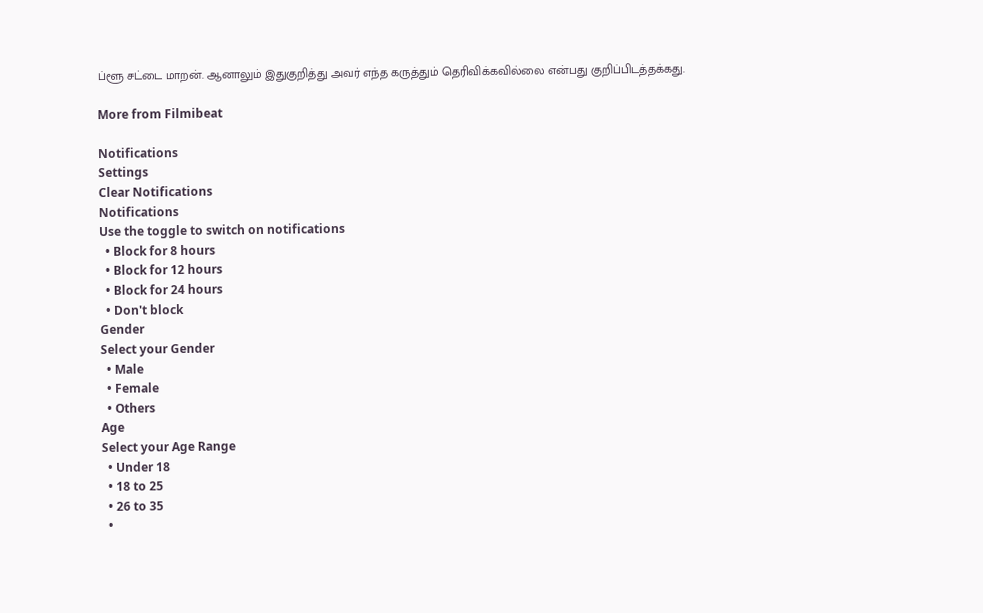ப்ளூ சட்டை மாறன். ஆனாலும் இதுகுறித்து அவர் எந்த கருத்தும் தெரிவிக்கவில்லை என்பது குறிப்பிடத்தக்கது.

More from Filmibeat

Notifications
Settings
Clear Notifications
Notifications
Use the toggle to switch on notifications
  • Block for 8 hours
  • Block for 12 hours
  • Block for 24 hours
  • Don't block
Gender
Select your Gender
  • Male
  • Female
  • Others
Age
Select your Age Range
  • Under 18
  • 18 to 25
  • 26 to 35
  •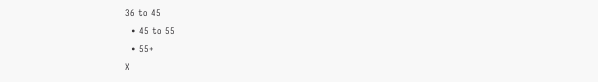36 to 45
  • 45 to 55
  • 55+
X